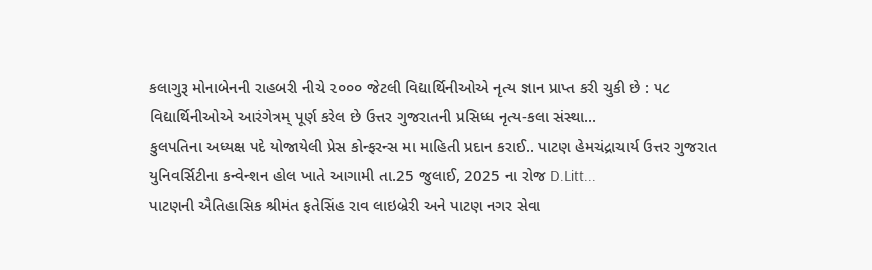કલાગુરૂ મોનાબેનની રાહબરી નીચે ૨૦૦૦ જેટલી વિદ્યાર્થિનીઓએ નૃત્ય જ્ઞાન પ્રાપ્ત કરી ચુકી છે : ૫૮ વિદ્યાર્થિનીઓએ આરંગેત્રમ્ પૂર્ણ કરેલ છે ઉત્તર ગુજરાતની પ્રસિધ્ધ નૃત્ય-કલા સંસ્થા...
કુલપતિના અધ્યક્ષ પદે યોજાયેલી પ્રેસ કોન્ફરન્સ મા માહિતી પ્રદાન કરાઈ.. પાટણ હેમચંદ્રાચાર્ય ઉત્તર ગુજરાત યુનિવર્સિટીના કન્વેન્શન હોલ ખાતે આગામી તા.25 જુલાઈ, 2025 ના રોજ D.Litt...
પાટણની ઐતિહાસિક શ્રીમંત ફતેસિંહ રાવ લાઇબ્રેરી અને પાટણ નગર સેવા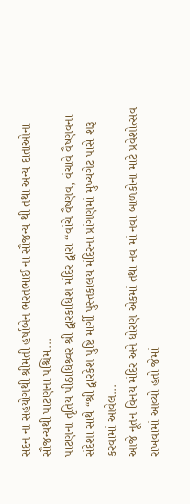સદન ના સહયોગથી શ્રીમતી હર્ષાબેન ભરતભાઈ ના સૌજન્ય થી તથા અન્ય દાતાઓના સૌજન્યથી પાટણના પશ્ચિમ...
પાટણના તૃતિય પીઠાધિશ્ર્વર શ્રી દ્વારકાધિશ મંદિર દ્વારા “વાંચે વૈષ્ણવ, વંચાવે વૈષ્ણવના સંદેશા સાથે “શ્રી દ્વારકેશ પુષ્ટિ માર્ગી પુસ્તકાલય મંદિરના પ્રાંગણમાં મુખ્યગેટ પાસે શરૂ કરવામાં આવેલ...
આજે નૂતન વિનય મંદિર અને ધોરણ એકમાં તથા નવ માં નવા બાળકોના માટે પ્રવેશોત્સવ રાખવામાં આવ્યો હતો જેમાં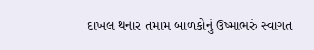દાખલ થનાર તમામ બાળકોનું ઉષ્માભરું સ્વાગત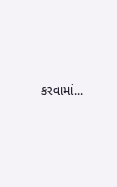કરવામાં...